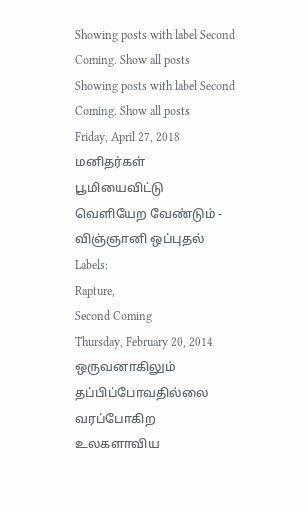Showing posts with label Second Coming. Show all posts
Showing posts with label Second Coming. Show all posts
Friday, April 27, 2018
மனிதர்கள் பூமியைவிட்டு வெளியேற வேண்டும் - விஞ்ஞானி ஒப்புதல்
Labels:
Rapture,
Second Coming
Thursday, February 20, 2014
ஒருவனாகிலும் தப்பிப்போவதில்லை
வரப்போகிற உலகளாவிய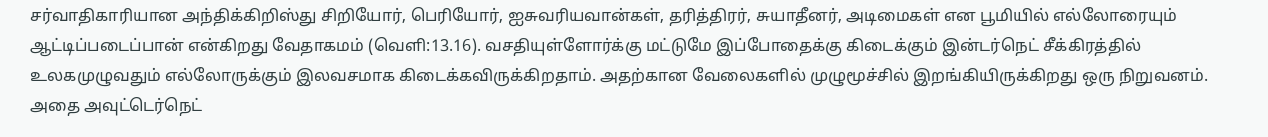சர்வாதிகாரியான அந்திக்கிறிஸ்து சிறியோர், பெரியோர், ஐசுவரியவான்கள், தரித்திரர், சுயாதீனர், அடிமைகள் என பூமியில் எல்லோரையும் ஆட்டிப்படைப்பான் என்கிறது வேதாகமம் (வெளி:13.16). வசதியுள்ளோர்க்கு மட்டுமே இப்போதைக்கு கிடைக்கும் இன்டர்நெட் சீக்கிரத்தில் உலகமுழுவதும் எல்லோருக்கும் இலவசமாக கிடைக்கவிருக்கிறதாம். அதற்கான வேலைகளில் முழுமூச்சில் இறங்கியிருக்கிறது ஒரு நிறுவனம். அதை அவுட்டெர்நெட்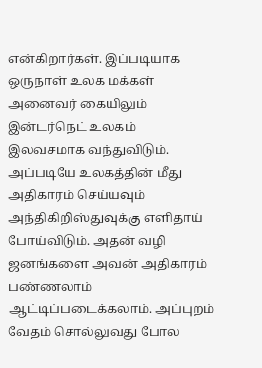என்கிறார்கள். இப்படியாக ஒருநாள் உலக மக்கள் அனைவர் கையிலும் இன்டர்நெட் உலகம் இலவசமாக வந்துவிடும். அப்படியே உலகத்தின் மீது அதிகாரம் செய்யவும் அந்திகிறிஸ்துவுக்கு எளிதாய் போய்விடும். அதன் வழி ஜனங்களை அவன் அதிகாரம் பண்ணலாம் ஆட்டிப்படைக்கலாம். அப்புறம் வேதம் சொல்லுவது போல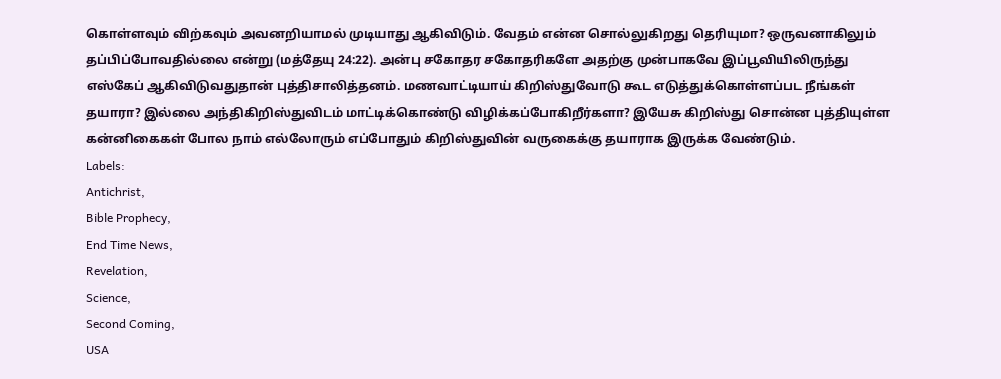கொள்ளவும் விற்கவும் அவனறியாமல் முடியாது ஆகிவிடும். வேதம் என்ன சொல்லுகிறது தெரியுமா? ஒருவனாகிலும் தப்பிப்போவதில்லை என்று (மத்தேயு 24:22). அன்பு சகோதர சகோதரிகளே அதற்கு முன்பாகவே இப்பூவியிலிருந்து எஸ்கேப் ஆகிவிடுவதுதான் புத்திசாலித்தனம். மணவாட்டியாய் கிறிஸ்துவோடு கூட எடுத்துக்கொள்ளப்பட நீங்கள் தயாரா? இல்லை அந்திகிறிஸ்துவிடம் மாட்டிக்கொண்டு விழிக்கப்போகிறீர்களா? இயேசு கிறிஸ்து சொன்ன புத்தியுள்ள கன்னிகைகள் போல நாம் எல்லோரும் எப்போதும் கிறிஸ்துவின் வருகைக்கு தயாராக இருக்க வேண்டும்.
Labels:
Antichrist,
Bible Prophecy,
End Time News,
Revelation,
Science,
Second Coming,
USA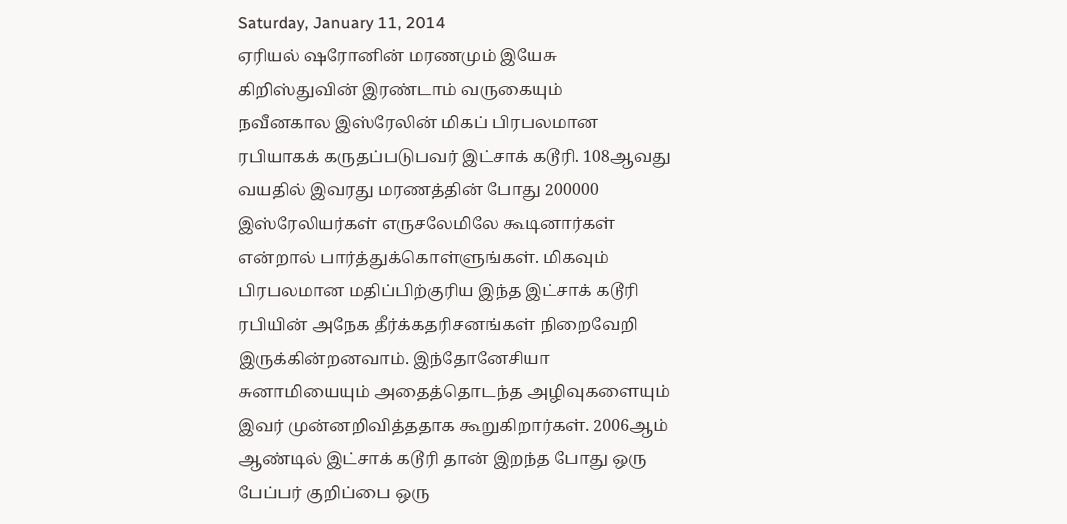Saturday, January 11, 2014
ஏரியல் ஷரோனின் மரணமும் இயேசு கிறிஸ்துவின் இரண்டாம் வருகையும்
நவீனகால இஸ்ரேலின் மிகப் பிரபலமான ரபியாகக் கருதப்படுபவர் இட்சாக் கடூரி. 108ஆவது வயதில் இவரது மரணத்தின் போது 200000 இஸ்ரேலியர்கள் எருசலேமிலே கூடினார்கள் என்றால் பார்த்துக்கொள்ளுங்கள். மிகவும் பிரபலமான மதிப்பிற்குரிய இந்த இட்சாக் கடூரி ரபியின் அநேக தீர்க்கதரிசனங்கள் நிறைவேறி இருக்கின்றனவாம். இந்தோனேசியா சுனாமியையும் அதைத்தொடந்த அழிவுகளையும் இவர் முன்னறிவித்ததாக கூறுகிறார்கள். 2006ஆம் ஆண்டில் இட்சாக் கடூரி தான் இறந்த போது ஒரு பேப்பர் குறிப்பை ஒரு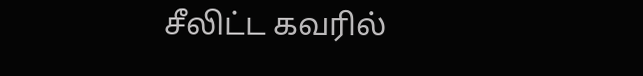சீலிட்ட கவரில்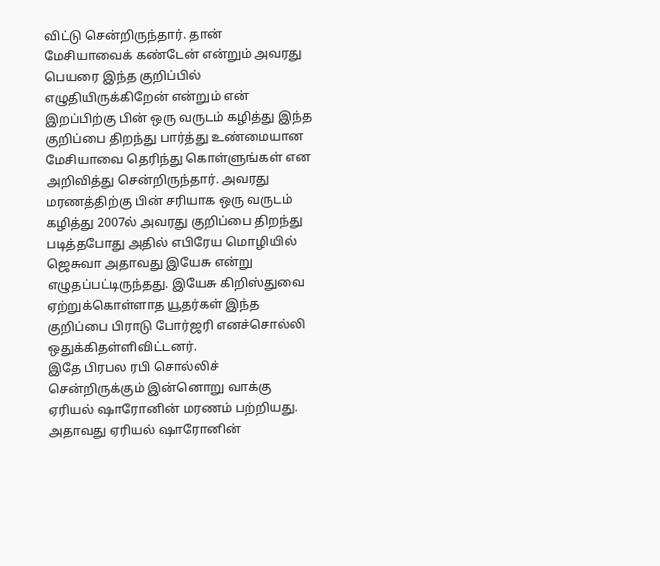விட்டு சென்றிருந்தார். தான் மேசியாவைக் கண்டேன் என்றும் அவரது பெயரை இந்த குறிப்பில் எழுதியிருக்கிறேன் என்றும் என் இறப்பிற்கு பின் ஒரு வருடம் கழித்து இந்த குறிப்பை திறந்து பார்த்து உண்மையான மேசியாவை தெரிந்து கொள்ளுங்கள் என அறிவித்து சென்றிருந்தார். அவரது மரணத்திற்கு பின் சரியாக ஒரு வருடம் கழித்து 2007ல் அவரது குறிப்பை திறந்து படித்தபோது அதில் எபிரேய மொழியில் ஜெசுவா அதாவது இயேசு என்று எழுதப்பட்டிருந்தது. இயேசு கிறிஸ்துவை ஏற்றுக்கொள்ளாத யூதர்கள் இந்த குறிப்பை பிராடு போர்ஜரி எனச்சொல்லி ஒதுக்கிதள்ளிவிட்டனர்.
இதே பிரபல ரபி சொல்லிச் சென்றிருக்கும் இன்னொறு வாக்கு ஏரியல் ஷாரோனின் மரணம் பற்றியது. அதாவது ஏரியல் ஷாரோனின்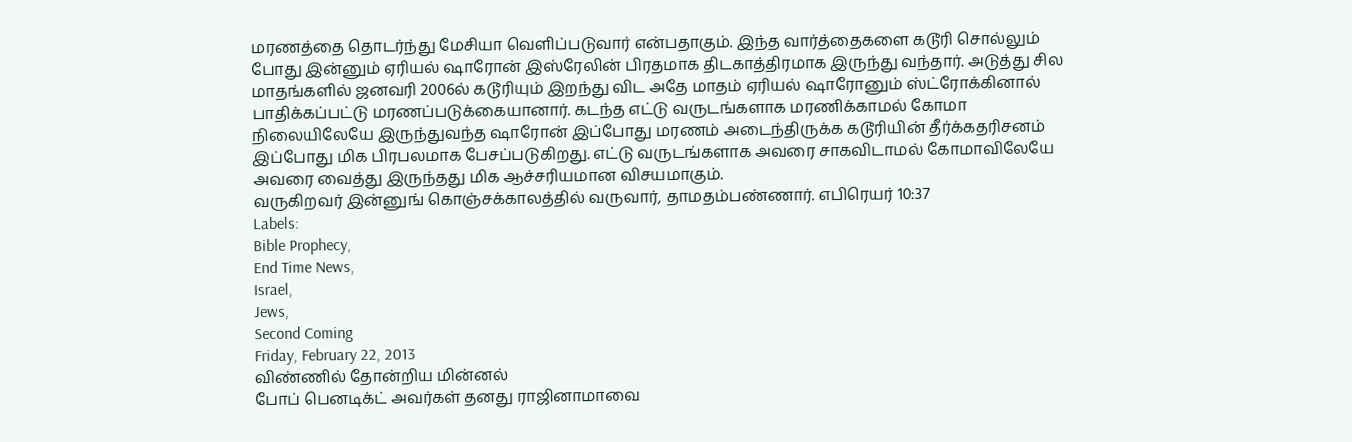மரணத்தை தொடர்ந்து மேசியா வெளிப்படுவார் என்பதாகும். இந்த வார்த்தைகளை கடூரி சொல்லும் போது இன்னும் ஏரியல் ஷாரோன் இஸ்ரேலின் பிரதமாக திடகாத்திரமாக இருந்து வந்தார். அடுத்து சில மாதங்களில் ஜனவரி 2006ல் கடூரியும் இறந்து விட அதே மாதம் ஏரியல் ஷாரோனும் ஸ்ட்ரோக்கினால் பாதிக்கப்பட்டு மரணப்படுக்கையானார். கடந்த எட்டு வருடங்களாக மரணிக்காமல் கோமா நிலையிலேயே இருந்துவந்த ஷாரோன் இப்போது மரணம் அடைந்திருக்க கடூரியின் தீர்க்கதரிசனம் இப்போது மிக பிரபலமாக பேசப்படுகிறது. எட்டு வருடங்களாக அவரை சாகவிடாமல் கோமாவிலேயே அவரை வைத்து இருந்தது மிக ஆச்சரியமான விசயமாகும்.
வருகிறவர் இன்னுங் கொஞ்சக்காலத்தில் வருவார், தாமதம்பண்ணார். எபிரெயர் 10:37
Labels:
Bible Prophecy,
End Time News,
Israel,
Jews,
Second Coming
Friday, February 22, 2013
விண்ணில் தோன்றிய மின்னல்
போப் பெனடிக்ட் அவர்கள் தனது ராஜினாமாவை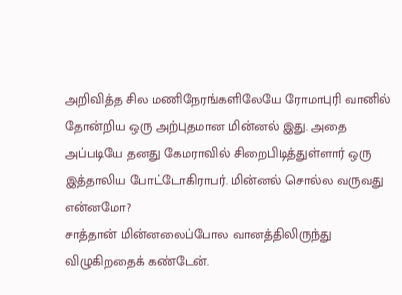அறிவித்த சில மணிநேரங்களிலேயே ரோமாபுரி வானில் தோன்றிய ஒரு அற்புதமான மின்னல் இது. அதை அப்படியே தனது கேமராவில் சிறைபிடித்துள்ளார் ஒரு இத்தாலிய போட்டோகிராபர். மின்னல் சொல்ல வருவது என்னமோ?
சாத்தான் மின்னலைப்போல வானத்திலிருந்து விழுகிறதைக் கண்டேன்.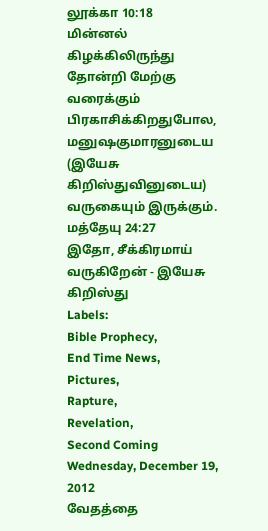லூக்கா 10:18
மின்னல் கிழக்கிலிருந்து தோன்றி மேற்கு வரைக்கும் பிரகாசிக்கிறதுபோல, மனுஷகுமாரனுடைய (இயேசு கிறிஸ்துவினுடைய) வருகையும் இருக்கும். மத்தேயு 24:27
இதோ, சீக்கிரமாய் வருகிறேன் - இயேசு கிறிஸ்து
Labels:
Bible Prophecy,
End Time News,
Pictures,
Rapture,
Revelation,
Second Coming
Wednesday, December 19, 2012
வேதத்தை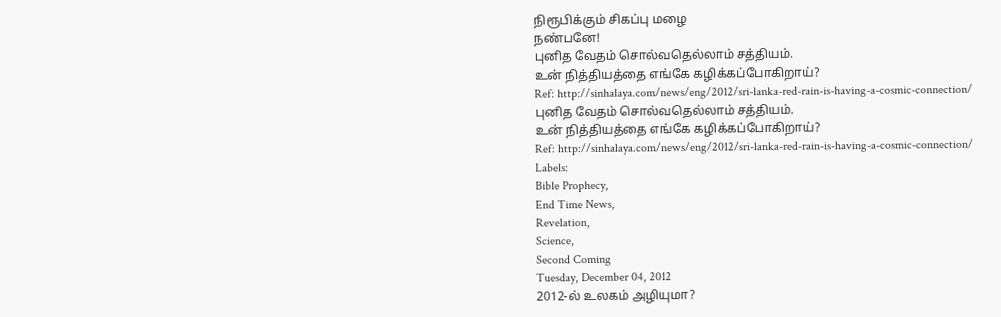நிரூபிக்கும் சிகப்பு மழை
நண்பனே!
புனித வேதம் சொல்வதெல்லாம் சத்தியம்.
உன் நித்தியத்தை எங்கே கழிக்கப்போகிறாய்?
Ref: http://sinhalaya.com/news/eng/2012/sri-lanka-red-rain-is-having-a-cosmic-connection/
புனித வேதம் சொல்வதெல்லாம் சத்தியம்.
உன் நித்தியத்தை எங்கே கழிக்கப்போகிறாய்?
Ref: http://sinhalaya.com/news/eng/2012/sri-lanka-red-rain-is-having-a-cosmic-connection/
Labels:
Bible Prophecy,
End Time News,
Revelation,
Science,
Second Coming
Tuesday, December 04, 2012
2012-ல் உலகம் அழியுமா?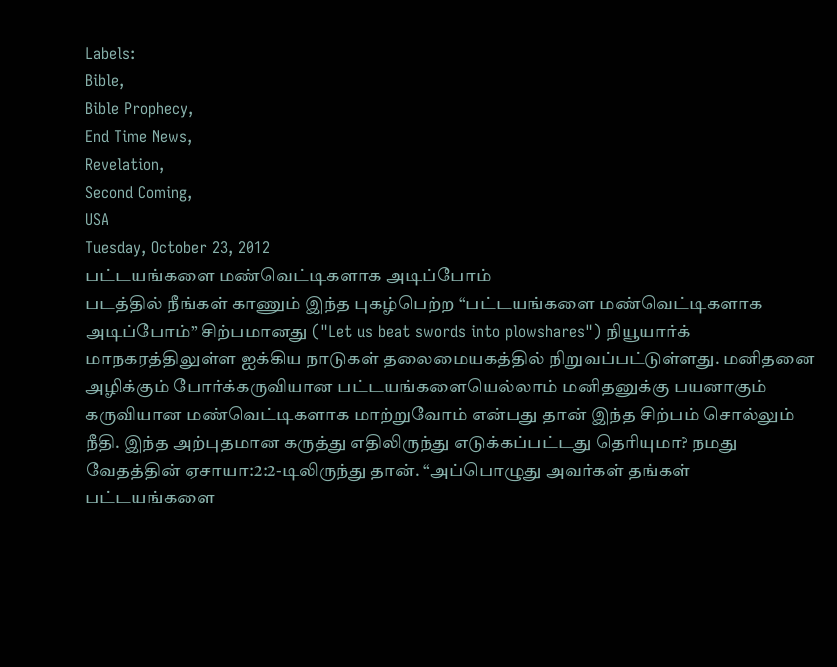Labels:
Bible,
Bible Prophecy,
End Time News,
Revelation,
Second Coming,
USA
Tuesday, October 23, 2012
பட்டயங்களை மண்வெட்டிகளாக அடிப்போம்
படத்தில் நீங்கள் காணும் இந்த புகழ்பெற்ற “பட்டயங்களை மண்வெட்டிகளாக அடிப்போம்” சிற்பமானது ("Let us beat swords into plowshares") நியூயார்க் மாநகரத்திலுள்ள ஐக்கிய நாடுகள் தலைமையகத்தில் நிறுவப்பட்டுள்ளது. மனிதனை அழிக்கும் போர்க்கருவியான பட்டயங்களையெல்லாம் மனிதனுக்கு பயனாகும் கருவியான மண்வெட்டிகளாக மாற்றுவோம் என்பது தான் இந்த சிற்பம் சொல்லும் நீதி. இந்த அற்புதமான கருத்து எதிலிருந்து எடுக்கப்பட்டது தெரியுமா? நமது வேதத்தின் ஏசாயா:2:2-டிலிருந்து தான். “அப்பொழுது அவர்கள் தங்கள் பட்டயங்களை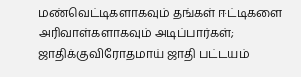மண்வெட்டிகளாகவும் தங்கள் ஈட்டிகளை அரிவாள்களாகவும் அடிப்பார்கள்; ஜாதிக்குவிரோதமாய் ஜாதி பட்டயம்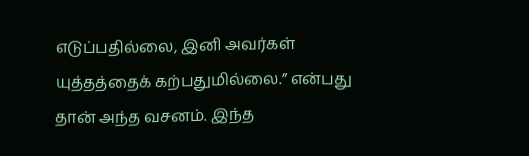எடுப்பதில்லை, இனி அவர்கள் யுத்தத்தைக் கற்பதுமில்லை.” என்பது தான் அந்த வசனம். இந்த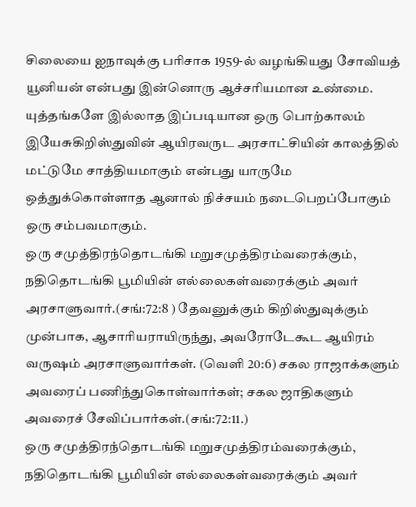சிலையை ஐநாவுக்கு பரிசாக 1959-ல் வழங்கியது சோவியத் யூனியன் என்பது இன்னொரு ஆச்சரியமான உண்மை. யுத்தங்களே இல்லாத இப்படியான ஒரு பொற்காலம் இயேசுகிறிஸ்துவின் ஆயிரவருட அரசாட்சியின் காலத்தில் மட்டுமே சாத்தியமாகும் என்பது யாருமே ஒத்துக்கொள்ளாத ஆனால் நிச்சயம் நடைபெறப்போகும் ஒரு சம்பவமாகும்.
ஒரு சமுத்திரந்தொடங்கி மறுசமுத்திரம்வரைக்கும், நதிதொடங்கி பூமியின் எல்லைகள்வரைக்கும் அவர் அரசாளுவார்.(சங்:72:8 ) தேவனுக்கும் கிறிஸ்துவுக்கும் முன்பாக, ஆசாரியராயிருந்து, அவரோடேகூட ஆயிரம் வருஷம் அரசாளுவார்கள். (வெளி 20:6) சகல ராஜாக்களும் அவரைப் பணிந்துகொள்வார்கள்; சகல ஜாதிகளும் அவரைச் சேவிப்பார்கள்.(சங்:72:11.)
ஒரு சமுத்திரந்தொடங்கி மறுசமுத்திரம்வரைக்கும், நதிதொடங்கி பூமியின் எல்லைகள்வரைக்கும் அவர்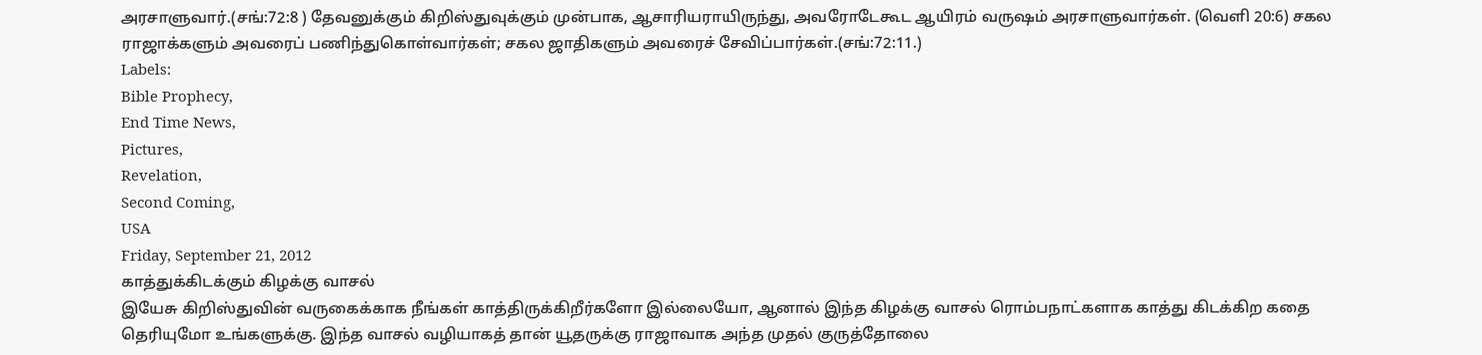அரசாளுவார்.(சங்:72:8 ) தேவனுக்கும் கிறிஸ்துவுக்கும் முன்பாக, ஆசாரியராயிருந்து, அவரோடேகூட ஆயிரம் வருஷம் அரசாளுவார்கள். (வெளி 20:6) சகல ராஜாக்களும் அவரைப் பணிந்துகொள்வார்கள்; சகல ஜாதிகளும் அவரைச் சேவிப்பார்கள்.(சங்:72:11.)
Labels:
Bible Prophecy,
End Time News,
Pictures,
Revelation,
Second Coming,
USA
Friday, September 21, 2012
காத்துக்கிடக்கும் கிழக்கு வாசல்
இயேசு கிறிஸ்துவின் வருகைக்காக நீங்கள் காத்திருக்கிறீர்களோ இல்லையோ, ஆனால் இந்த கிழக்கு வாசல் ரொம்பநாட்களாக காத்து கிடக்கிற கதை தெரியுமோ உங்களுக்கு. இந்த வாசல் வழியாகத் தான் யூதருக்கு ராஜாவாக அந்த முதல் குருத்தோலை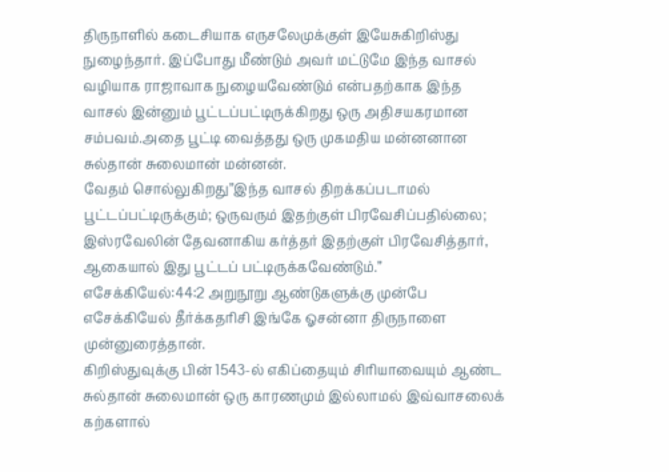திருநாளில் கடைசியாக எருசலேமுக்குள் இயேசுகிறிஸ்து நுழைந்தார். இப்போது மீண்டும் அவர் மட்டுமே இந்த வாசல் வழியாக ராஜாவாக நுழையவேண்டும் என்பதற்காக இந்த வாசல் இன்னும் பூட்டப்பட்டிருக்கிறது ஒரு அதிசயகரமான சம்பவம்.அதை பூட்டி வைத்தது ஒரு முகமதிய மன்னனான சுல்தான் சுலைமான் மன்னன்.
வேதம் சொல்லுகிறது”இந்த வாசல் திறக்கப்படாமல் பூட்டப்பட்டிருக்கும்; ஒருவரும் இதற்குள் பிரவேசிப்பதில்லை; இஸ்ரவேலின் தேவனாகிய கர்த்தர் இதற்குள் பிரவேசித்தார், ஆகையால் இது பூட்டப் பட்டிருக்கவேண்டும்.” எசேக்கியேல்:44:2 அறுநூறு ஆண்டுகளுக்கு முன்பே எசேக்கியேல் தீர்க்கதரிசி இங்கே ஓசன்னா திருநாளை முன்னுரைத்தான்.
கிறிஸ்துவுக்கு பின் 1543-ல் எகிப்தையும் சிரியாவையும் ஆண்ட சுல்தான் சுலைமான் ஒரு காரணமும் இல்லாமல் இவ்வாசலைக் கற்களால்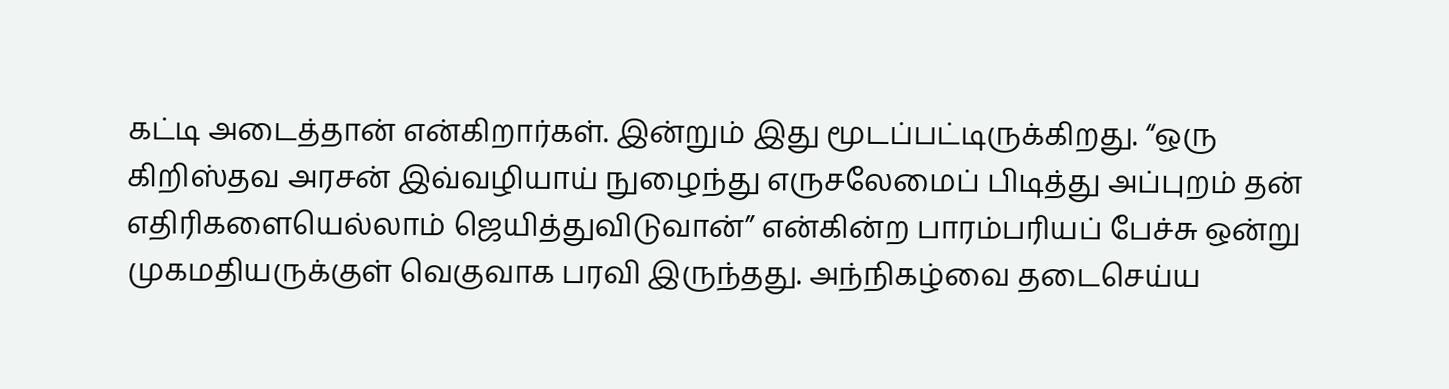கட்டி அடைத்தான் என்கிறார்கள். இன்றும் இது மூடப்பட்டிருக்கிறது. “ஒரு கிறிஸ்தவ அரசன் இவ்வழியாய் நுழைந்து எருசலேமைப் பிடித்து அப்புறம் தன் எதிரிகளையெல்லாம் ஜெயித்துவிடுவான்” என்கின்ற பாரம்பரியப் பேச்சு ஒன்று முகமதியருக்குள் வெகுவாக பரவி இருந்தது. அந்நிகழ்வை தடைசெய்ய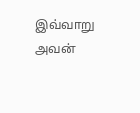இவ்வாறு அவன்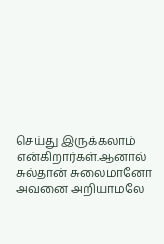செய்து இருக்கலாம் என்கிறார்கள்.ஆனால் சுல்தான் சுலைமானோ அவனை அறியாமலே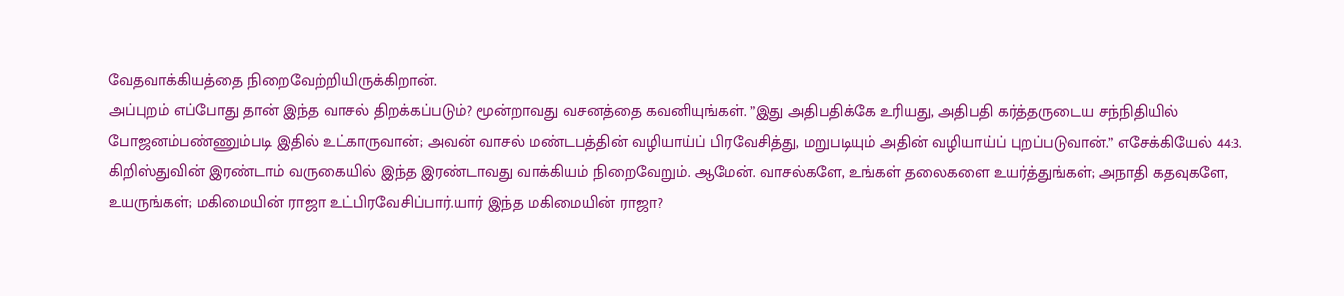வேதவாக்கியத்தை நிறைவேற்றியிருக்கிறான்.
அப்புறம் எப்போது தான் இந்த வாசல் திறக்கப்படும்? மூன்றாவது வசனத்தை கவனியுங்கள். ”இது அதிபதிக்கே உரியது, அதிபதி கர்த்தருடைய சந்நிதியில் போஜனம்பண்ணும்படி இதில் உட்காருவான்; அவன் வாசல் மண்டபத்தின் வழியாய்ப் பிரவேசித்து, மறுபடியும் அதின் வழியாய்ப் புறப்படுவான்.” எசேக்கியேல் 44:3.
கிறிஸ்துவின் இரண்டாம் வருகையில் இந்த இரண்டாவது வாக்கியம் நிறைவேறும். ஆமேன். வாசல்களே, உங்கள் தலைகளை உயர்த்துங்கள்; அநாதி கதவுகளே, உயருங்கள்; மகிமையின் ராஜா உட்பிரவேசிப்பார்.யார் இந்த மகிமையின் ராஜா?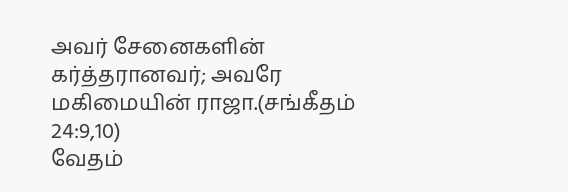அவர் சேனைகளின் கர்த்தரானவர்; அவரே மகிமையின் ராஜா.(சங்கீதம் 24:9,10)
வேதம்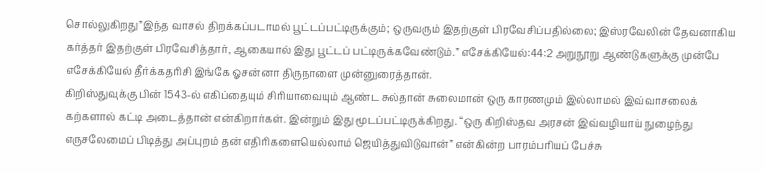சொல்லுகிறது”இந்த வாசல் திறக்கப்படாமல் பூட்டப்பட்டிருக்கும்; ஒருவரும் இதற்குள் பிரவேசிப்பதில்லை; இஸ்ரவேலின் தேவனாகிய கர்த்தர் இதற்குள் பிரவேசித்தார், ஆகையால் இது பூட்டப் பட்டிருக்கவேண்டும்.” எசேக்கியேல்:44:2 அறுநூறு ஆண்டுகளுக்கு முன்பே எசேக்கியேல் தீர்க்கதரிசி இங்கே ஓசன்னா திருநாளை முன்னுரைத்தான்.
கிறிஸ்துவுக்கு பின் 1543-ல் எகிப்தையும் சிரியாவையும் ஆண்ட சுல்தான் சுலைமான் ஒரு காரணமும் இல்லாமல் இவ்வாசலைக் கற்களால் கட்டி அடைத்தான் என்கிறார்கள். இன்றும் இது மூடப்பட்டிருக்கிறது. “ஒரு கிறிஸ்தவ அரசன் இவ்வழியாய் நுழைந்து எருசலேமைப் பிடித்து அப்புறம் தன் எதிரிகளையெல்லாம் ஜெயித்துவிடுவான்” என்கின்ற பாரம்பரியப் பேச்சு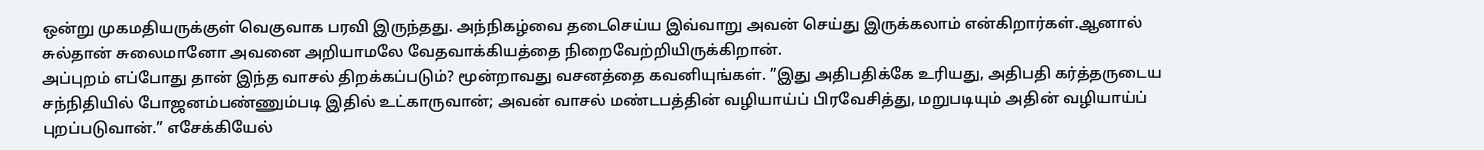ஒன்று முகமதியருக்குள் வெகுவாக பரவி இருந்தது. அந்நிகழ்வை தடைசெய்ய இவ்வாறு அவன் செய்து இருக்கலாம் என்கிறார்கள்.ஆனால் சுல்தான் சுலைமானோ அவனை அறியாமலே வேதவாக்கியத்தை நிறைவேற்றியிருக்கிறான்.
அப்புறம் எப்போது தான் இந்த வாசல் திறக்கப்படும்? மூன்றாவது வசனத்தை கவனியுங்கள். ”இது அதிபதிக்கே உரியது, அதிபதி கர்த்தருடைய சந்நிதியில் போஜனம்பண்ணும்படி இதில் உட்காருவான்; அவன் வாசல் மண்டபத்தின் வழியாய்ப் பிரவேசித்து, மறுபடியும் அதின் வழியாய்ப் புறப்படுவான்.” எசேக்கியேல்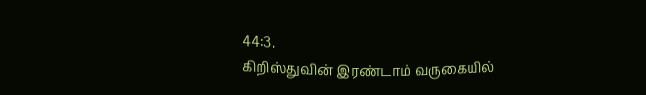44:3.
கிறிஸ்துவின் இரண்டாம் வருகையில்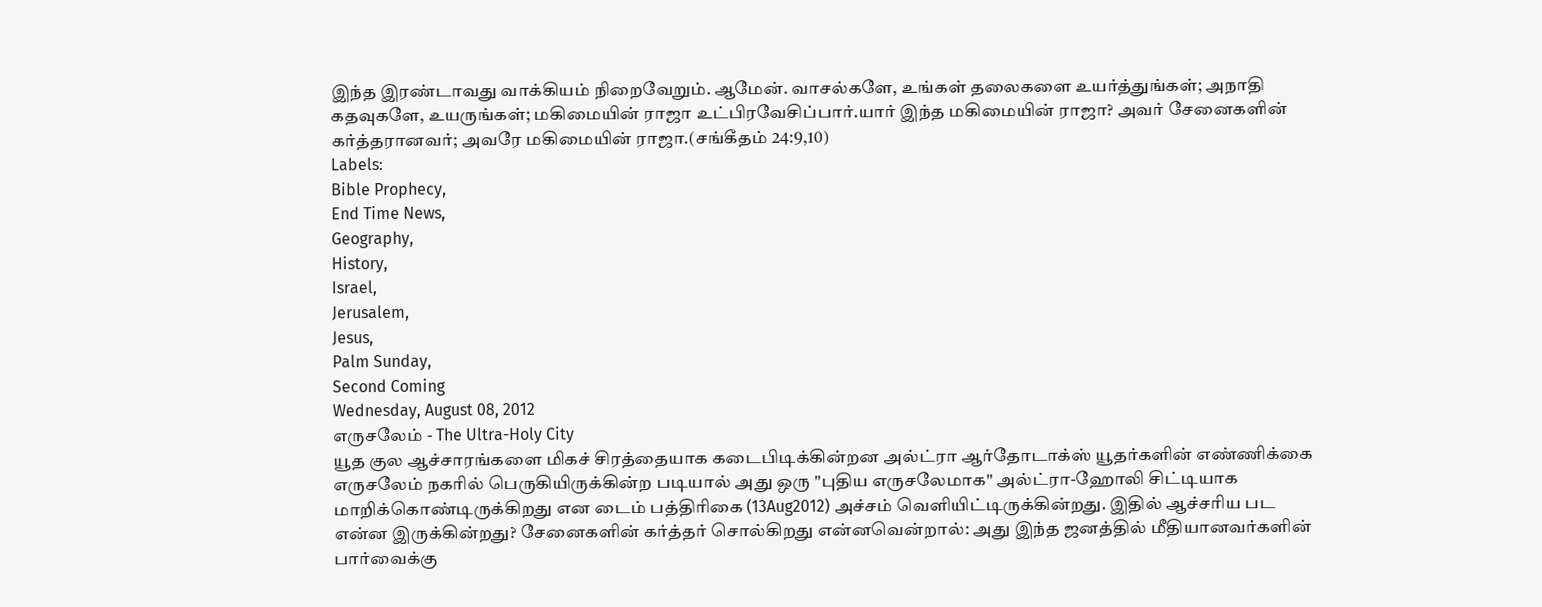இந்த இரண்டாவது வாக்கியம் நிறைவேறும். ஆமேன். வாசல்களே, உங்கள் தலைகளை உயர்த்துங்கள்; அநாதி கதவுகளே, உயருங்கள்; மகிமையின் ராஜா உட்பிரவேசிப்பார்.யார் இந்த மகிமையின் ராஜா? அவர் சேனைகளின் கர்த்தரானவர்; அவரே மகிமையின் ராஜா.(சங்கீதம் 24:9,10)
Labels:
Bible Prophecy,
End Time News,
Geography,
History,
Israel,
Jerusalem,
Jesus,
Palm Sunday,
Second Coming
Wednesday, August 08, 2012
எருசலேம் - The Ultra-Holy City
யூத குல ஆச்சாரங்களை மிகச் சிரத்தையாக கடைபிடிக்கின்றன அல்ட்ரா ஆர்தோடாக்ஸ் யூதர்களின் எண்ணிக்கை எருசலேம் நகரில் பெருகியிருக்கின்ற படியால் அது ஒரு "புதிய எருசலேமாக" அல்ட்ரா-ஹோலி சிட்டியாக மாறிக்கொண்டிருக்கிறது என டைம் பத்திரிகை (13Aug2012) அச்சம் வெளியிட்டிருக்கின்றது. இதில் ஆச்சரிய பட என்ன இருக்கின்றது? சேனைகளின் கர்த்தர் சொல்கிறது என்னவென்றால்: அது இந்த ஜனத்தில் மீதியானவர்களின் பார்வைக்கு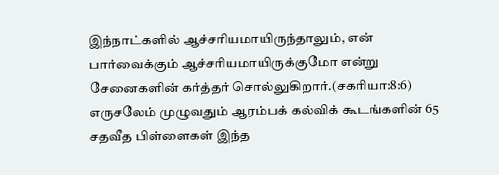இந்நாட்களில் ஆச்சரியமாயிருந்தாலும், என் பார்வைக்கும் ஆச்சரியமாயிருக்குமோ என்று சேனைகளின் கர்த்தர் சொல்லுகிறார்.(சகரியா:8:6) எருசலேம் முழுவதும் ஆரம்பக் கல்விக் கூடங்களின் 65 சதவீத பிள்ளைகள் இந்த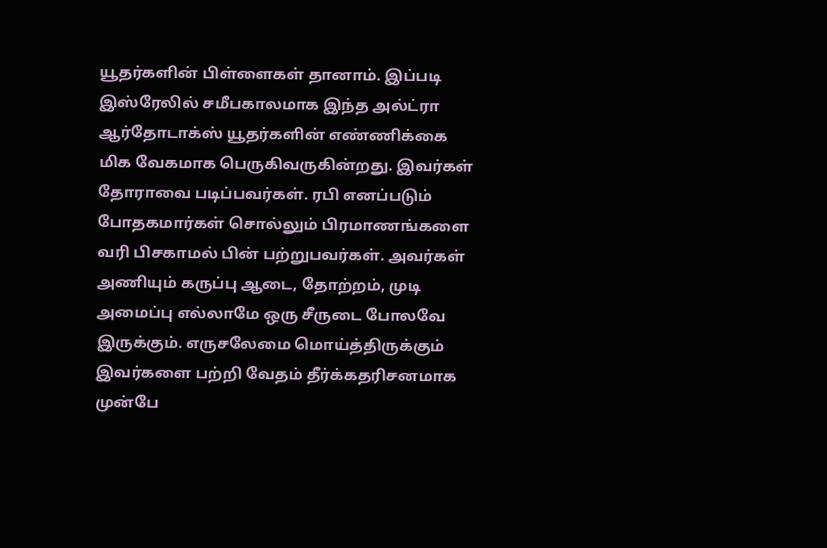யூதர்களின் பிள்ளைகள் தானாம். இப்படி இஸ்ரேலில் சமீபகாலமாக இந்த அல்ட்ரா ஆர்தோடாக்ஸ் யூதர்களின் எண்ணிக்கை மிக வேகமாக பெருகிவருகின்றது. இவர்கள் தோராவை படிப்பவர்கள். ரபி எனப்படும் போதகமார்கள் சொல்லும் பிரமாணங்களை வரி பிசகாமல் பின் பற்றுபவர்கள். அவர்கள் அணியும் கருப்பு ஆடை, தோற்றம், முடி அமைப்பு எல்லாமே ஒரு சீருடை போலவே இருக்கும். எருசலேமை மொய்த்திருக்கும் இவர்களை பற்றி வேதம் தீர்க்கதரிசனமாக முன்பே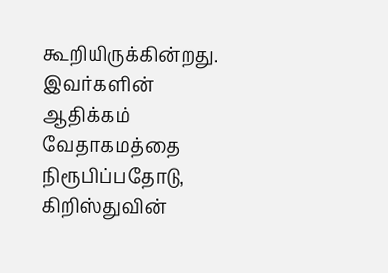கூறியிருக்கின்றது. இவர்களின் ஆதிக்கம் வேதாகமத்தை நிரூபிப்பதோடு, கிறிஸ்துவின்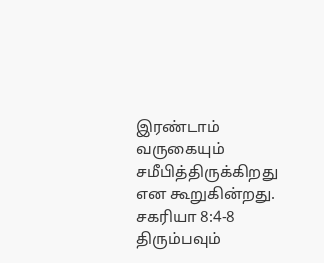இரண்டாம் வருகையும் சமீபித்திருக்கிறது என கூறுகின்றது.
சகரியா 8:4-8
திரும்பவும்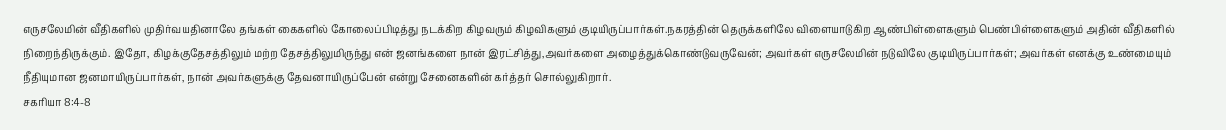எருசலேமின் வீதிகளில் முதிர்வயதினாலே தங்கள் கைகளில் கோலைப்பிடித்து நடக்கிற கிழவரும் கிழவிகளும் குடியிருப்பார்கள்.நகரத்தின் தெருக்களிலே விளையாடுகிற ஆண்பிள்ளைகளும் பெண்பிள்ளைகளும் அதின் வீதிகளில் நிறைந்திருக்கும். இதோ, கிழக்குதேசத்திலும் மற்ற தேசத்திலுமிருந்து என் ஜனங்களை நான் இரட்சித்து,அவர்களை அழைத்துக்கொண்டுவருவேன்; அவர்கள் எருசலேமின் நடுவிலே குடியிருப்பார்கள்; அவர்கள் எனக்கு உண்மையும் நீதியுமான ஜனமாயிருப்பார்கள், நான் அவர்களுக்கு தேவனாயிருப்பேன் என்று சேனைகளின் கர்த்தர் சொல்லுகிறார்.
சகரியா 8:4-8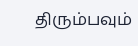திரும்பவும்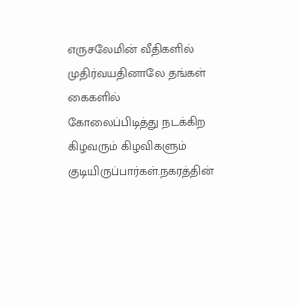எருசலேமின் வீதிகளில் முதிர்வயதினாலே தங்கள் கைகளில் கோலைப்பிடித்து நடக்கிற கிழவரும் கிழவிகளும் குடியிருப்பார்கள்.நகரத்தின்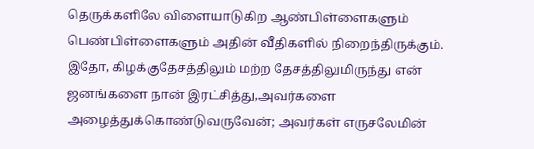தெருக்களிலே விளையாடுகிற ஆண்பிள்ளைகளும் பெண்பிள்ளைகளும் அதின் வீதிகளில் நிறைந்திருக்கும். இதோ, கிழக்குதேசத்திலும் மற்ற தேசத்திலுமிருந்து என் ஜனங்களை நான் இரட்சித்து,அவர்களை அழைத்துக்கொண்டுவருவேன்; அவர்கள் எருசலேமின்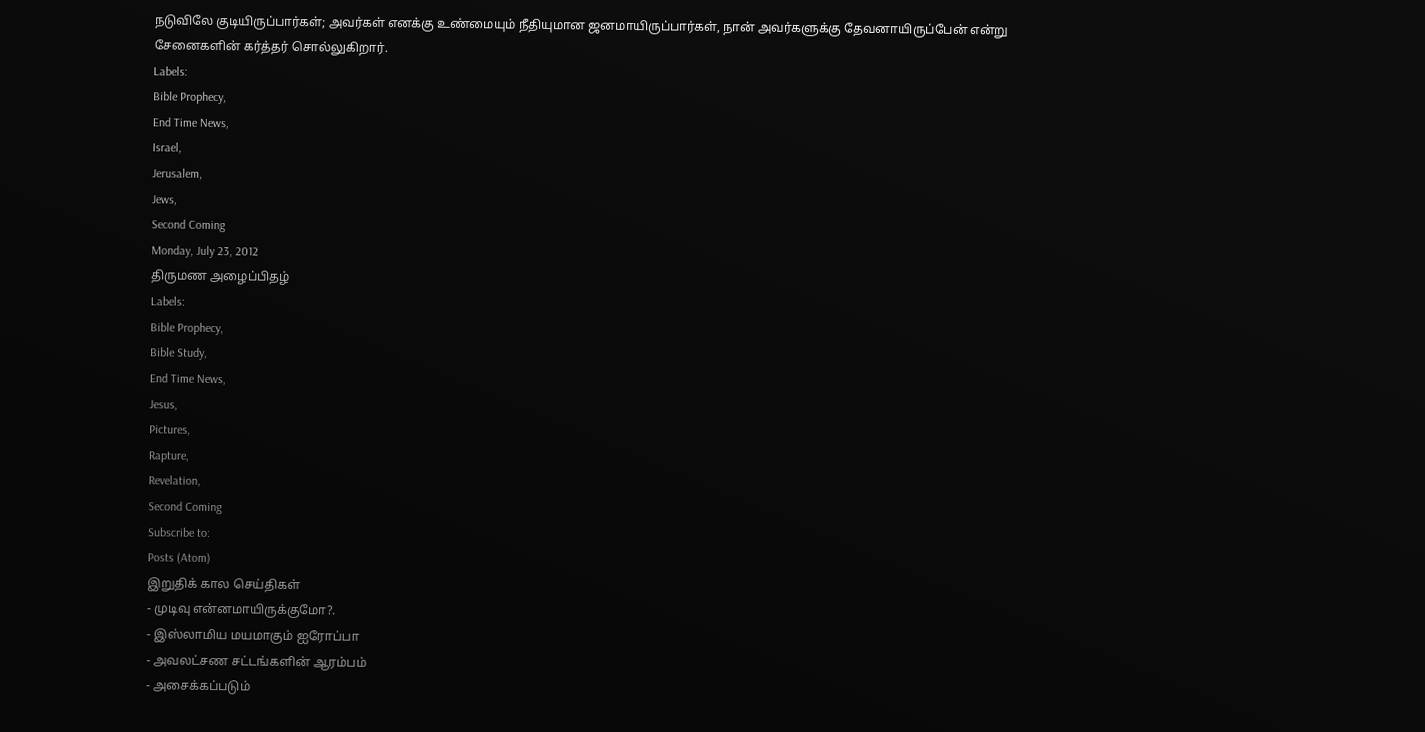நடுவிலே குடியிருப்பார்கள்; அவர்கள் எனக்கு உண்மையும் நீதியுமான ஜனமாயிருப்பார்கள், நான் அவர்களுக்கு தேவனாயிருப்பேன் என்று சேனைகளின் கர்த்தர் சொல்லுகிறார்.
Labels:
Bible Prophecy,
End Time News,
Israel,
Jerusalem,
Jews,
Second Coming
Monday, July 23, 2012
திருமண அழைப்பிதழ்
Labels:
Bible Prophecy,
Bible Study,
End Time News,
Jesus,
Pictures,
Rapture,
Revelation,
Second Coming
Subscribe to:
Posts (Atom)
இறுதிக் கால செய்திகள்
- முடிவு என்னமாயிருக்குமோ?.
- இஸ்லாமிய மயமாகும் ஐரோப்பா
- அவலட்சண சட்டங்களின் ஆரம்பம்
- அசைக்கப்படும்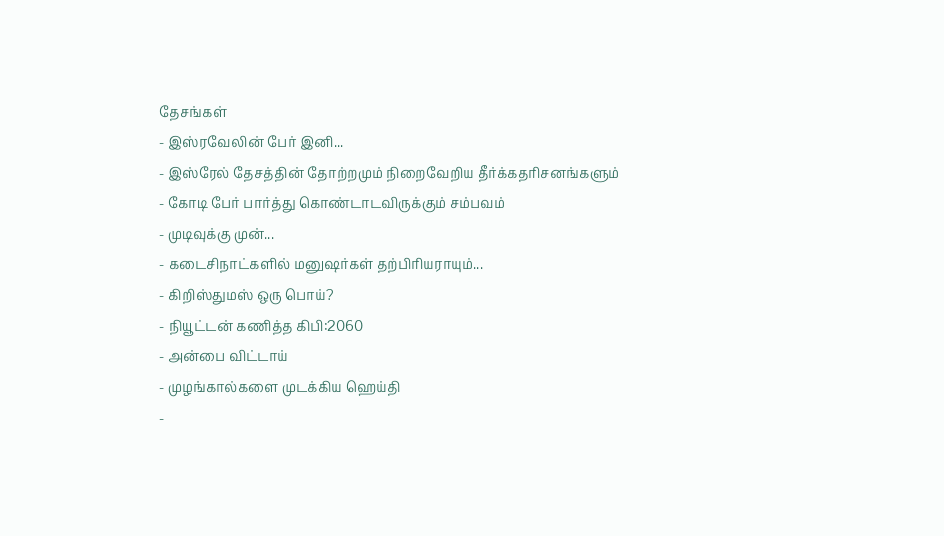தேசங்கள்
- இஸ்ரவேலின் பேர் இனி...
- இஸ்ரேல் தேசத்தின் தோற்றமும் நிறைவேறிய தீர்க்கதரிசனங்களும்
- கோடி பேர் பார்த்து கொண்டாடவிருக்கும் சம்பவம்
- முடிவுக்கு முன்...
- கடைசிநாட்களில் மனுஷர்கள் தற்பிரியராயும்...
- கிறிஸ்துமஸ் ஒரு பொய்?
- நியூட்டன் கணித்த கிபி:2060
- அன்பை விட்டாய்
- முழங்கால்களை முடக்கிய ஹெய்தி
-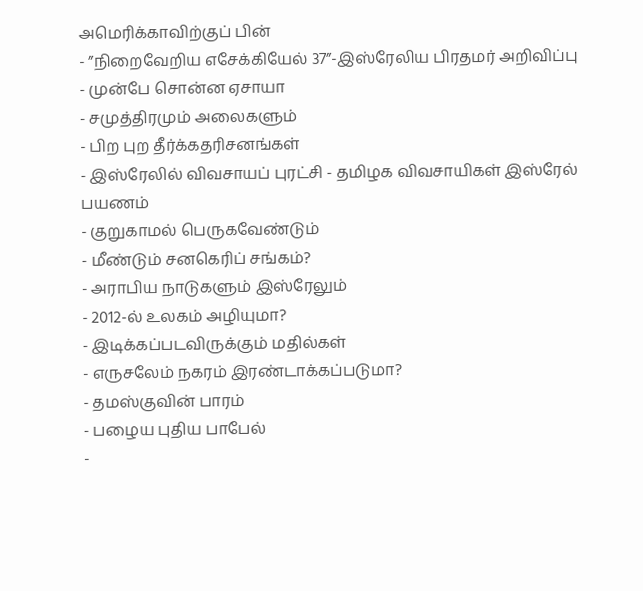அமெரிக்காவிற்குப் பின்
- ”நிறைவேறிய எசேக்கியேல் 37”-இஸ்ரேலிய பிரதமர் அறிவிப்பு
- முன்பே சொன்ன ஏசாயா
- சமுத்திரமும் அலைகளும்
- பிற புற தீர்க்கதரிசனங்கள்
- இஸ்ரேலில் விவசாயப் புரட்சி - தமிழக விவசாயிகள் இஸ்ரேல் பயணம்
- குறுகாமல் பெருகவேண்டும்
- மீண்டும் சனகெரிப் சங்கம்?
- அராபிய நாடுகளும் இஸ்ரேலும்
- 2012-ல் உலகம் அழியுமா?
- இடிக்கப்படவிருக்கும் மதில்கள்
- எருசலேம் நகரம் இரண்டாக்கப்படுமா?
- தமஸ்குவின் பாரம்
- பழைய புதிய பாபேல்
-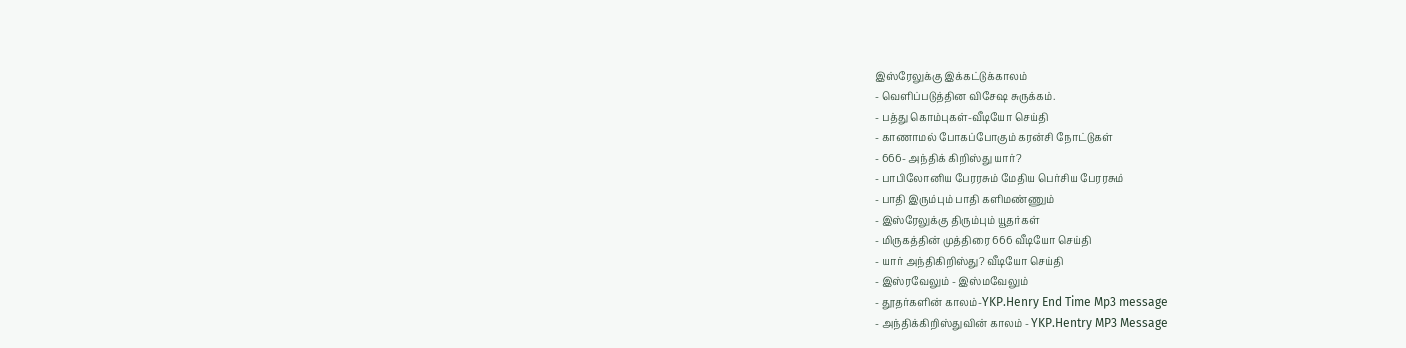இஸ்ரேலுக்கு இக்கட்டுக்காலம்
- வெளிப்படுத்தின விசேஷ சுருக்கம்.
- பத்து கொம்புகள்-வீடியோ செய்தி
- காணாமல் போகப்போகும் கரன்சி நோட்டுகள்
- 666- அந்திக் கிறிஸ்து யார்?
- பாபிலோனிய பேரரசும் மேதிய பெர்சிய பேரரசும்
- பாதி இரும்பும் பாதி களிமண்ணும்
- இஸ்ரேலுக்கு திரும்பும் யூதர்கள்
- மிருகத்தின் முத்திரை 666 வீடியோ செய்தி
- யார் அந்திகிறிஸ்து? வீடியோ செய்தி
- இஸ்ரவேலும் - இஸ்மவேலும்
- தூதர்களின் காலம்-YKP.Henry End Time Mp3 message
- அந்திக்கிறிஸ்துவின் காலம் - YKP.Hentry MP3 Message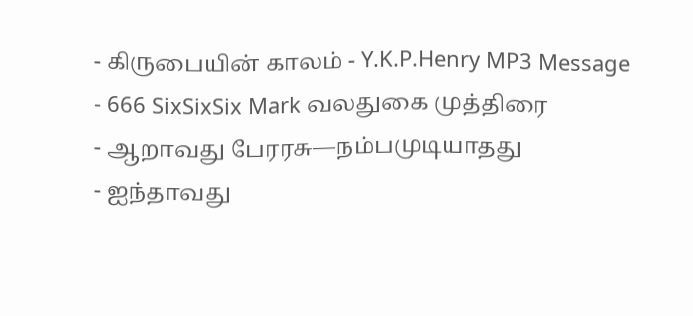- கிருபையின் காலம் - Y.K.P.Henry MP3 Message
- 666 SixSixSix Mark வலதுகை முத்திரை
- ஆறாவது பேரரசு—நம்பமுடியாதது
- ஐந்தாவது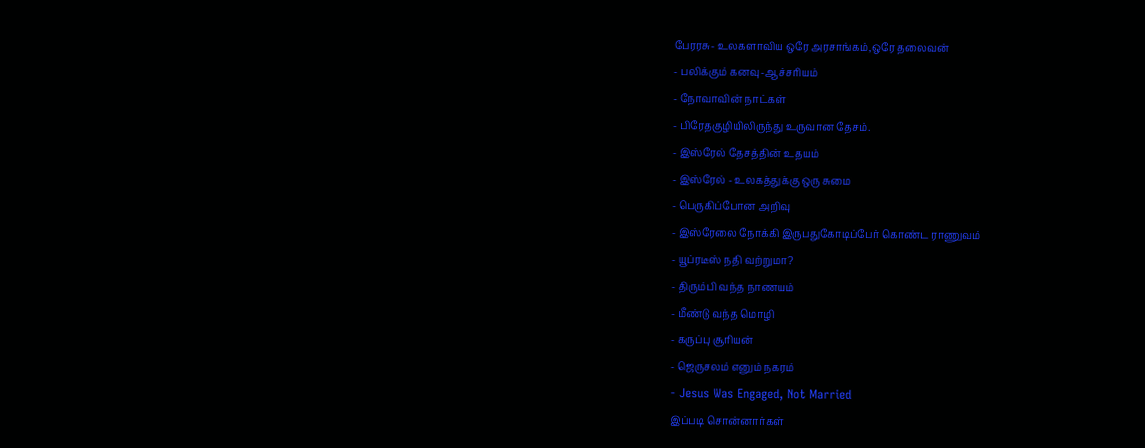பேரரசு- உலகளாவிய ஒரே அரசாங்கம்,ஒரே தலைவன்
- பலிக்கும் கனவு-ஆச்சரியம்
- நோவாவின் நாட்கள்
- பிரேதகுழியிலிருந்து உருவான தேசம்.
- இஸ்ரேல் தேசத்தின் உதயம்
- இஸ்ரேல் - உலகத்துக்கு ஒரு சுமை
- பெருகிப்போன அறிவு
- இஸ்ரேலை நோக்கி இருபதுகோடிப்பேர் கொண்ட ராணுவம்
- யூப்ரடீஸ் நதி வற்றுமா?
- திரும்பி வந்த நாணயம்
- மீண்டு வந்த மொழி
- கருப்பு சூரியன்
- ஜெருசலம் எனும் நகரம்
- Jesus Was Engaged, Not Married
இப்படி சொன்னார்கள்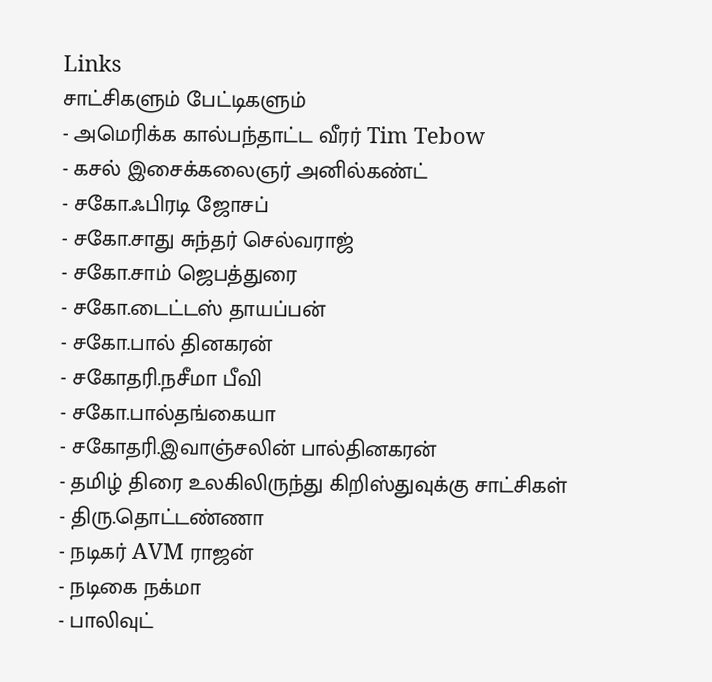Links
சாட்சிகளும் பேட்டிகளும்
- அமெரிக்க கால்பந்தாட்ட வீரர் Tim Tebow
- கசல் இசைக்கலைஞர் அனில்கண்ட்
- சகோ.ஃபிரடி ஜோசப்
- சகோ.சாது சுந்தர் செல்வராஜ்
- சகோ.சாம் ஜெபத்துரை
- சகோ.டைட்டஸ் தாயப்பன்
- சகோ.பால் தினகரன்
- சகோதரி.நசீமா பீவி
- சகோ.பால்தங்கையா
- சகோதரி.இவாஞ்சலின் பால்தினகரன்
- தமிழ் திரை உலகிலிருந்து கிறிஸ்துவுக்கு சாட்சிகள்
- திரு.தொட்டண்ணா
- நடிகர் AVM ராஜன்
- நடிகை நக்மா
- பாலிவுட்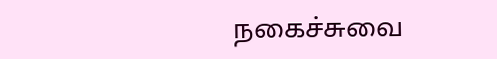நகைச்சுவை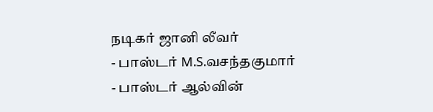நடிகர் ஜானி லீவர்
- பாஸ்டர் M.S.வசந்தகுமார்
- பாஸ்டர் ஆல்வின்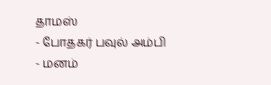தாமஸ்
- போதகர் பவுல் அம்பி
- மனம்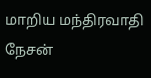மாறிய மந்திரவாதி நேசன்